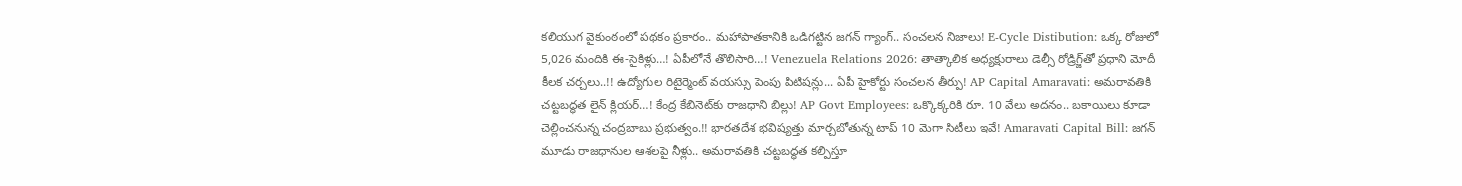కలియుగ వైకుంఠంలో పథకం ప్రకారం.. మహాపాతకానికి ఒడిగట్టిన జగన్ గ్యాంగ్.. సంచలన నిజాలు! E-Cycle Distibution: ఒక్క రోజులో 5,026 మందికి ఈ-సైకిళ్లు…! ఏపీలోనే తొలిసారి…! Venezuela Relations 2026: తాత్కాలిక అధ్యక్షురాలు డెల్సీ రోడ్రిగ్జ్‌తో ప్రధాని మోదీ కీలక చర్చలు..!! ఉద్యోగుల రిటైర్మెంట్ వయస్సు పెంపు పిటిషన్లు... ఏపీ హైకోర్టు సంచలన తీర్పు! AP Capital Amaravati: అమరావతికి చట్టబద్ధత లైన్ క్లియర్…! కేంద్ర కేబినెట్‌కు రాజధాని బిల్లు! AP Govt Employees: ఒక్కొక్కరికి రూ. 10 వేలు అదనం.. బకాయిలు కూడా చెల్లించనున్న చంద్రబాబు ప్రభుత్వం.!! భారతదేశ భవిష్యత్తు మార్చబోతున్న టాప్ 10 మెగా సిటీలు ఇవే! Amaravati Capital Bill: జగన్ మూడు రాజధానుల ఆశలపై నీళ్లు.. అమరావతికి చట్టబద్ధత కల్పిస్తూ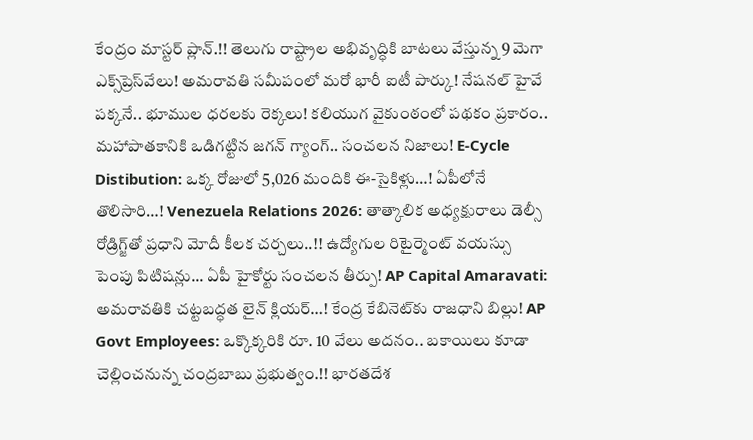కేంద్రం మాస్టర్ ప్లాన్.!! తెలుగు రాష్ట్రాల అభివృద్ధికి బాటలు వేస్తున్న 9 మెగా ఎక్స్‌ప్రెస్‌వేలు! అమరావతి సమీపంలో మరో భారీ ఐటీ పార్కు! నేషనల్ హైవే పక్కనే.. భూముల ధరలకు రెక్కలు! కలియుగ వైకుంఠంలో పథకం ప్రకారం.. మహాపాతకానికి ఒడిగట్టిన జగన్ గ్యాంగ్.. సంచలన నిజాలు! E-Cycle Distibution: ఒక్క రోజులో 5,026 మందికి ఈ-సైకిళ్లు…! ఏపీలోనే తొలిసారి…! Venezuela Relations 2026: తాత్కాలిక అధ్యక్షురాలు డెల్సీ రోడ్రిగ్జ్‌తో ప్రధాని మోదీ కీలక చర్చలు..!! ఉద్యోగుల రిటైర్మెంట్ వయస్సు పెంపు పిటిషన్లు... ఏపీ హైకోర్టు సంచలన తీర్పు! AP Capital Amaravati: అమరావతికి చట్టబద్ధత లైన్ క్లియర్…! కేంద్ర కేబినెట్‌కు రాజధాని బిల్లు! AP Govt Employees: ఒక్కొక్కరికి రూ. 10 వేలు అదనం.. బకాయిలు కూడా చెల్లించనున్న చంద్రబాబు ప్రభుత్వం.!! భారతదేశ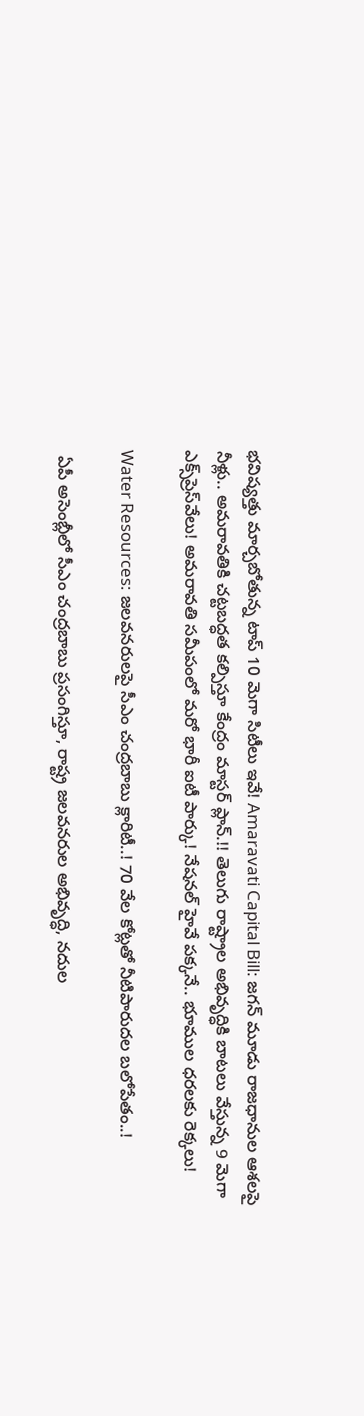భవిష్యత్తు మార్చబోతున్న టాప్ 10 మెగా సిటీలు ఇవే! Amaravati Capital Bill: జగన్ మూడు రాజధానుల ఆశలపై నీళ్లు.. అమరావతికి చట్టబద్ధత కల్పిస్తూ కేంద్రం మాస్టర్ ప్లాన్.!! తెలుగు రాష్ట్రాల అభివృద్ధికి బాటలు వేస్తున్న 9 మెగా ఎక్స్‌ప్రెస్‌వేలు! అమరావతి సమీపంలో మరో భారీ ఐటీ పార్కు! నేషనల్ హైవే పక్కనే.. భూముల ధరలకు రెక్కలు!

Water Resources: జలవనరులపై సీఎం చంద్రబాబు క్లారిటీ..! 70 వేల కోట్లతో నీటిపారుదల బలోపేతం..!

 ఏపీ అసెంబ్లీలో సీఎం చంద్రబాబు ప్రసంగిస్తూ, రాష్ట్ర జలవనరుల అభివృద్ధి, నదుల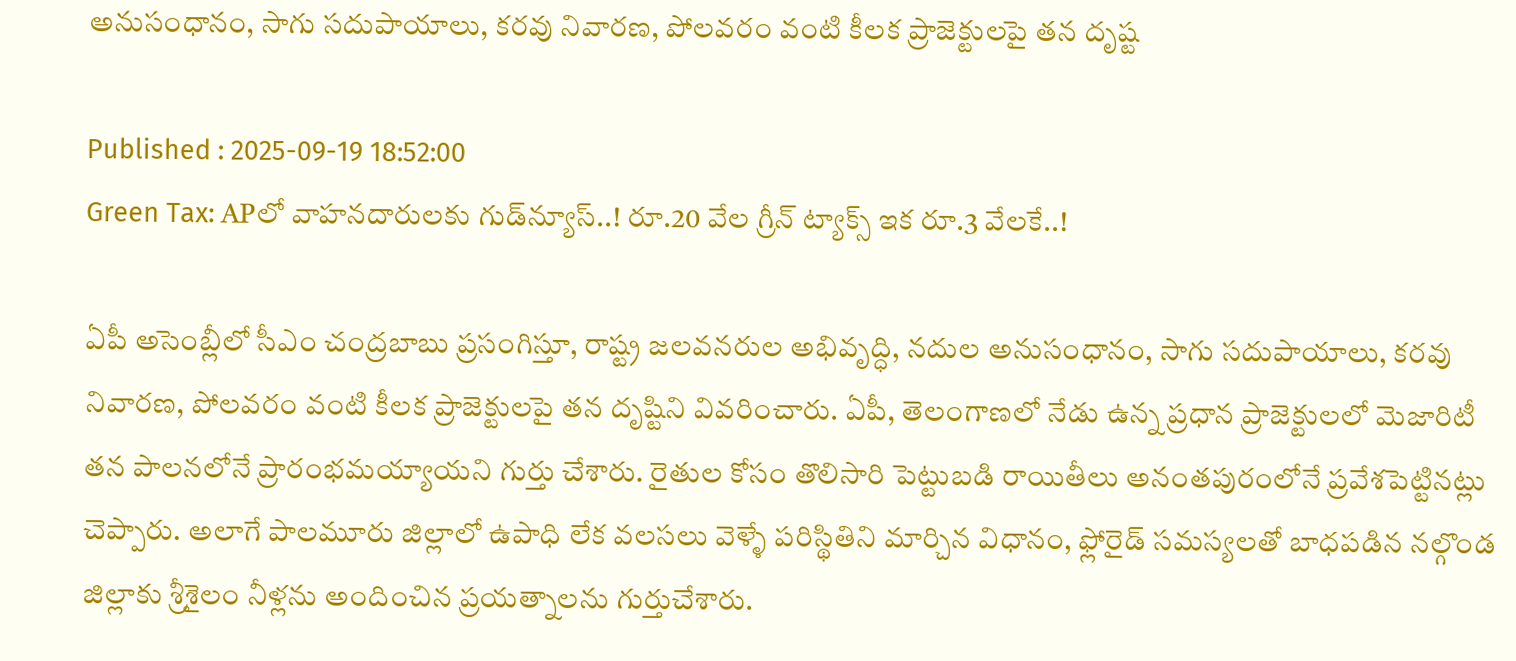అనుసంధానం, సాగు సదుపాయాలు, కరవు నివారణ, పోలవరం వంటి కీలక ప్రాజెక్టులపై తన దృష్ట

Published : 2025-09-19 18:52:00
Green Tax: APలో వాహనదారులకు గుడ్‌న్యూస్..! రూ.20 వేల గ్రీన్ ట్యాక్స్ ఇక రూ.3 వేలకే..!

ఏపీ అసెంబ్లీలో సీఎం చంద్రబాబు ప్రసంగిస్తూ, రాష్ట్ర జలవనరుల అభివృద్ధి, నదుల అనుసంధానం, సాగు సదుపాయాలు, కరవు నివారణ, పోలవరం వంటి కీలక ప్రాజెక్టులపై తన దృష్టిని వివరించారు. ఏపీ, తెలంగాణలో నేడు ఉన్న ప్రధాన ప్రాజెక్టులలో మెజారిటీ తన పాలనలోనే ప్రారంభమయ్యాయని గుర్తు చేశారు. రైతుల కోసం తొలిసారి పెట్టుబడి రాయితీలు అనంతపురంలోనే ప్రవేశపెట్టినట్లు చెప్పారు. అలాగే పాలమూరు జిల్లాలో ఉపాధి లేక వలసలు వెళ్ళే పరిస్థితిని మార్చిన విధానం, ఫ్లోరైడ్ సమస్యలతో బాధపడిన నల్గొండ జిల్లాకు శ్రీశైలం నీళ్లను అందించిన ప్రయత్నాలను గుర్తుచేశారు.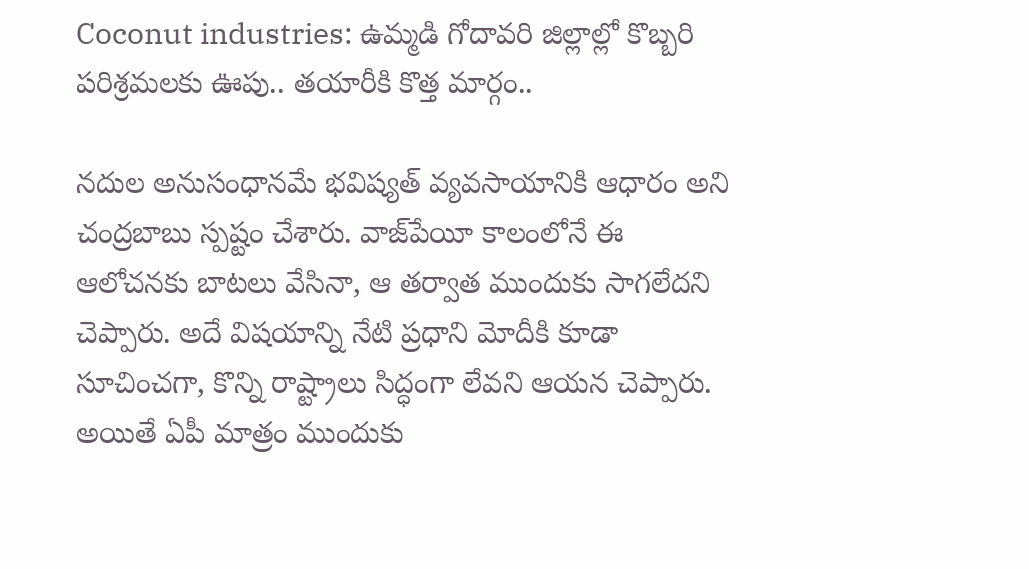Coconut industries: ఉమ్మడి గోదావరి జిల్లాల్లో కొబ్బరి పరిశ్రమలకు ఊపు.. తయారీకి కొత్త మార్గం..

నదుల అనుసంధానమే భవిష్యత్ వ్యవసాయానికి ఆధారం అని చంద్రబాబు స్పష్టం చేశారు. వాజ్‌పేయీ కాలంలోనే ఈ ఆలోచనకు బాటలు వేసినా, ఆ తర్వాత ముందుకు సాగలేదని చెప్పారు. అదే విషయాన్ని నేటి ప్రధాని మోదీకి కూడా సూచించగా, కొన్ని రాష్ట్రాలు సిద్ధంగా లేవని ఆయన చెప్పారు. అయితే ఏపీ మాత్రం ముందుకు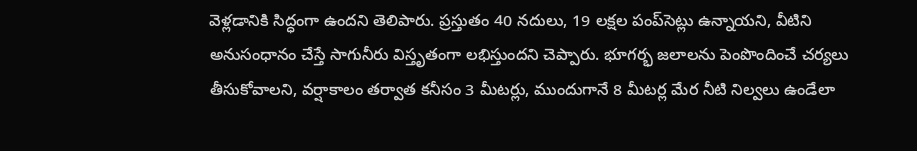వెళ్లడానికి సిద్ధంగా ఉందని తెలిపారు. ప్రస్తుతం 40 నదులు, 19 లక్షల పంప్‌సెట్లు ఉన్నాయని, వీటిని అనుసంధానం చేస్తే సాగునీరు విస్తృతంగా లభిస్తుందని చెప్పారు. భూగర్భ జలాలను పెంపొందించే చర్యలు తీసుకోవాలని, వర్షాకాలం తర్వాత కనీసం 3 మీటర్లు, ముందుగానే 8 మీటర్ల మేర నీటి నిల్వలు ఉండేలా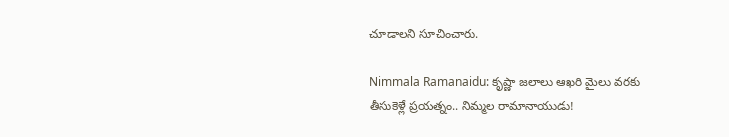చూడాలని సూచించారు.

Nimmala Ramanaidu: కృష్ణా జలాలు ఆఖరి మైలు వరకు తీసుకెళ్లే ప్రయత్నం.. నిమ్మల రామానాయుడు!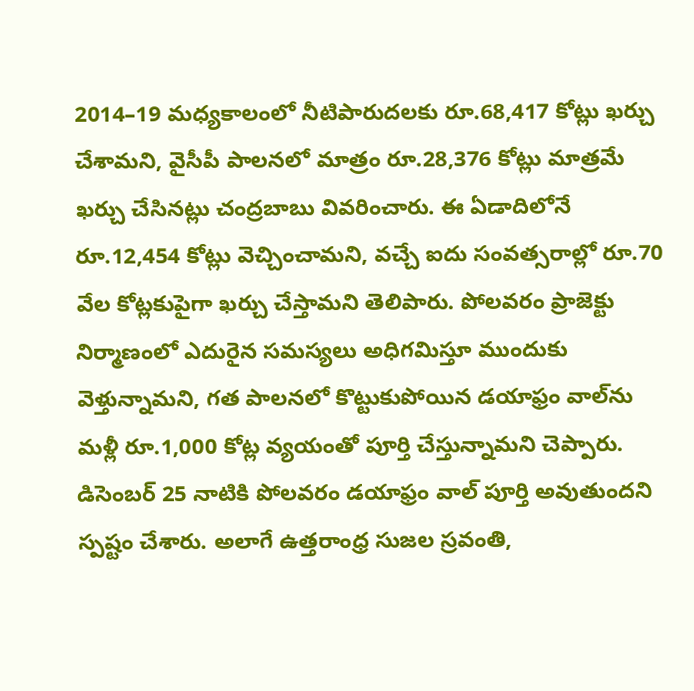2014–19 మధ్యకాలంలో నీటిపారుదలకు రూ.68,417 కోట్లు ఖర్చు చేశామని, వైసీపీ పాలనలో మాత్రం రూ.28,376 కోట్లు మాత్రమే ఖర్చు చేసినట్లు చంద్రబాబు వివరించారు. ఈ ఏడాదిలోనే రూ.12,454 కోట్లు వెచ్చించామని, వచ్చే ఐదు సంవత్సరాల్లో రూ.70 వేల కోట్లకుపైగా ఖర్చు చేస్తామని తెలిపారు. పోలవరం ప్రాజెక్టు నిర్మాణంలో ఎదురైన సమస్యలు అధిగమిస్తూ ముందుకు వెళ్తున్నామని, గత పాలనలో కొట్టుకుపోయిన డయాఫ్రం వాల్‌ను మళ్లీ రూ.1,000 కోట్ల వ్యయంతో పూర్తి చేస్తున్నామని చెప్పారు. డిసెంబర్ 25 నాటికి పోలవరం డయాఫ్రం వాల్ పూర్తి అవుతుందని స్పష్టం చేశారు. అలాగే ఉత్తరాంధ్ర సుజల స్రవంతి,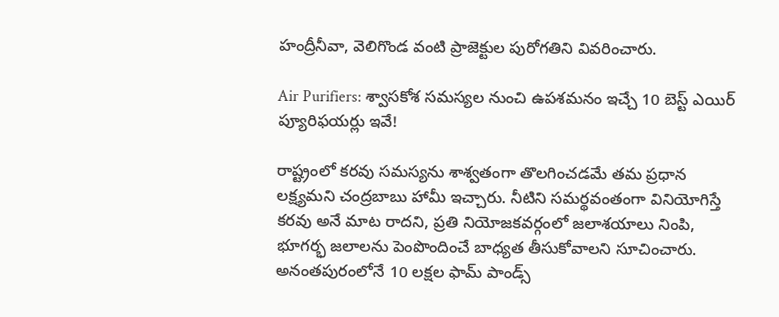హంద్రీనీవా, వెలిగొండ వంటి ప్రాజెక్టుల పురోగతిని వివరించారు.

Air Purifiers: శ్వాసకోశ సమస్యల నుంచి ఉపశమనం ఇచ్చే 10 బెస్ట్ ఎయిర్ ప్యూరిఫయర్లు ఇవే!

రాష్ట్రంలో కరవు సమస్యను శాశ్వతంగా తొలగించడమే తమ ప్రధాన లక్ష్యమని చంద్రబాబు హామీ ఇచ్చారు. నీటిని సమర్థవంతంగా వినియోగిస్తే కరవు అనే మాట రాదని, ప్రతి నియోజకవర్గంలో జలాశయాలు నింపి, భూగర్భ జలాలను పెంపొందించే బాధ్యత తీసుకోవాలని సూచించారు. అనంతపురంలోనే 10 లక్షల ఫామ్ పాండ్స్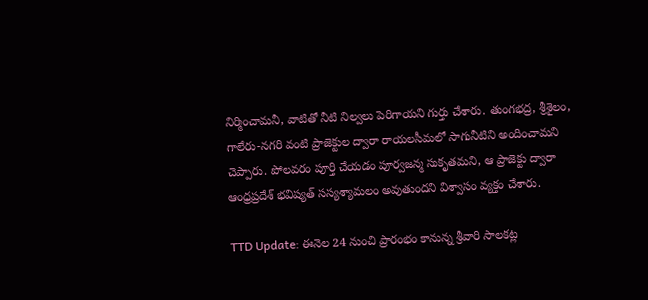నిర్మించామనీ, వాటితో నీటి నిల్వలు పెరిగాయని గుర్తు చేశారు. తుంగభద్ర, శ్రీశైలం, గాలేరు-నగరి వంటి ప్రాజెక్టుల ద్వారా రాయలసీమలో సాగునీటిని అందించామని చెప్పారు. పోలవరం పూర్తి చేయడం పూర్వజన్మ సుకృతమని, ఆ ప్రాజెక్టు ద్వారా ఆంధ్రప్రదేశ్ భవిష్యత్ సస్యశ్యామలం అవుతుందని విశ్వాసం వ్యక్తం చేశారు.

TTD Update: ఈనెల 24 నుంచి ప్రారంభం కానున్న శ్రీవారి సాలకట్ల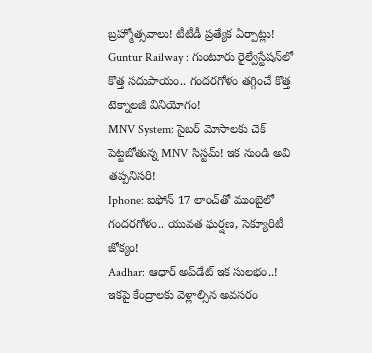బ్రహ్మోత్సవాలు! టీటీడీ ప్రత్యేక ఏర్పాట్లు!
Guntur Railway : గుంటూరు రైల్వేస్టేషన్‌లో కొత్త సదుపాయం.. గందరగోళం తగ్గించే కొత్త టెక్నాలజీ వినియోగం!
MNV System: సైబర్‌ మోసాలకు చెక్‌ పెట్టబోతున్న MNV సిస్టమ్‌! ఇక నుండి అవి తప్పనిసరి!
Iphone: ఐఫోన్ 17 లాంచ్‌తో ముంబైలో గందరగోళం.. యువత ఘర్షణ, సెక్యూరిటీ జోక్యం!
Aadhar: ఆధార్ అప్‌డేట్ ఇక సులభం..! ఇకపై కేంద్రాలకు వెళ్లాల్సిన అవసరం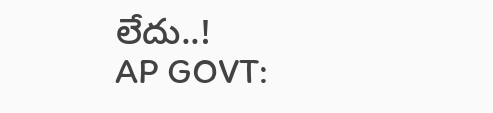లేదు..!
AP GOVT: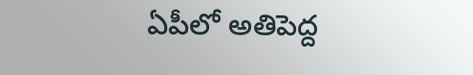ఏపీలో అతిపెద్ద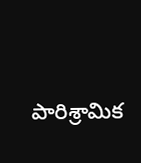పారిశ్రామిక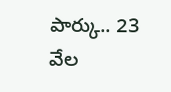పార్కు.. 23 వేల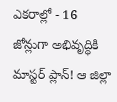ఎకరాల్లో - 16 జోన్లుగా అభివృద్ధికి మాస్టర్‌ ప్లాన్‌! ఆ జిల్లా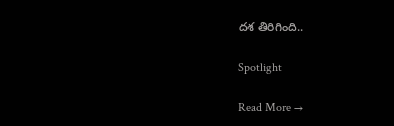దశ తిరిగింది..

Spotlight

Read More →